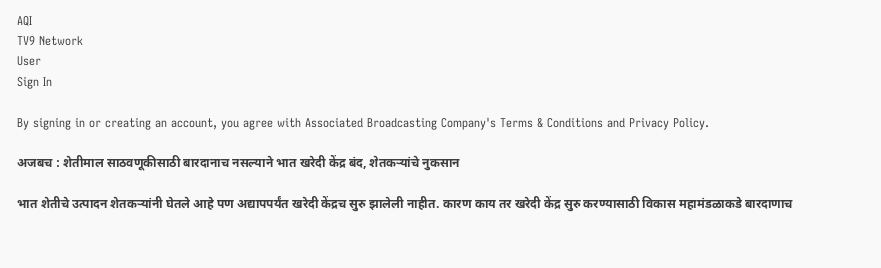AQI
TV9 Network
User
Sign In

By signing in or creating an account, you agree with Associated Broadcasting Company's Terms & Conditions and Privacy Policy.

अजबच : शेतीमाल साठवणूकीसाठी बारदानाच नसल्याने भात खरेदी केंद्र बंद, शेतकऱ्यांचे नुकसान

भात शेतीचे उत्पादन शेतकऱ्यांनी घेतले आहे पण अद्यापपर्यंत खरेदी केंद्रच सुरु झालेली नाहीत. कारण काय तर खरेदी केंद्र सुरु करण्यासाठी विकास महामंडळाकडे बारदाणाच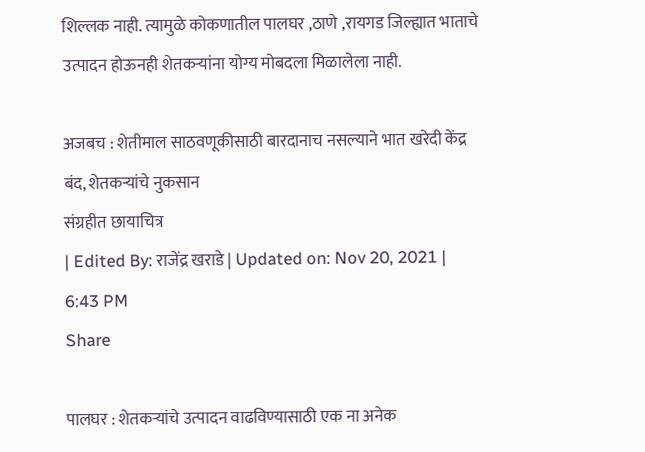शिल्लक नाही. त्यामुळे कोकणातील पालघर ,ठाणे ,रायगड जिल्ह्यात भाताचे उत्पादन होऊनही शेतकऱ्यांना योग्य मोबदला मिळालेला नाही.

अजबच : शेतीमाल साठवणूकीसाठी बारदानाच नसल्याने भात खरेदी केंद्र बंद, शेतकऱ्यांचे नुकसान
संग्रहीत छायाचित्र
| Edited By: राजेंद्र खराडे | Updated on: Nov 20, 2021 | 6:43 PM
Share

पालघर : शेतकऱ्यांचे उत्पादन वाढविण्यासाठी एक ना अनेक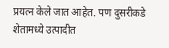प्रयत्न केले जात आहेत. पण दुसरीकडे शेतामध्ये उत्पादीत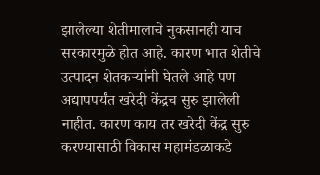झालेल्या शेतीमालाचे नुकसानही याच सरकारमुळे होत आहे. कारण भात शेतीचे उत्पादन शेतकऱ्यांनी घेतले आहे पण अद्यापपर्यंत खरेदी केंद्रच सुरु झालेली नाहीत. कारण काय तर खरेदी केंद्र सुरु करण्यासाठी विकास महामंडळाकडे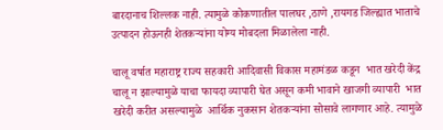बारदानाच शिल्लक नाही. त्यामुळे कोकणातील पालघर ,ठाणे ,रायगड जिल्ह्यात भाताचे उत्पादन होऊनही शेतकऱ्यांना योग्य मोबदला मिळालेला नाही.

चालू वर्षात महाराष्ट्र राज्य सहकारी आदिवासी विकास महामंडळ कडून  भात खरेदी केंद्र चालू न झाल्यामुळे याचा फायदा व्यापारी घेत असून कमी भावाने खाजगी व्यापारी  भात खरेदी करीत असल्यामुळे  आर्थिक नुकसान शेतकऱ्यांना सोसावे लागणार आहे. त्यामुळे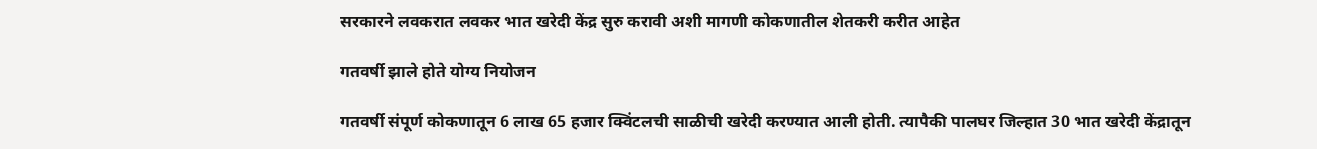सरकारने लवकरात लवकर भात खरेदी केंद्र सुरु करावी अशी मागणी कोकणातील शेतकरी करीत आहेत

गतवर्षी झाले होते योग्य नियोजन

गतवर्षी संपूर्ण कोकणातून 6 लाख 65 हजार क्विंटलची साळीची खरेदी करण्यात आली होती. त्यापैकी पालघर जिल्हात 30 भात खरेदी केंद्रातून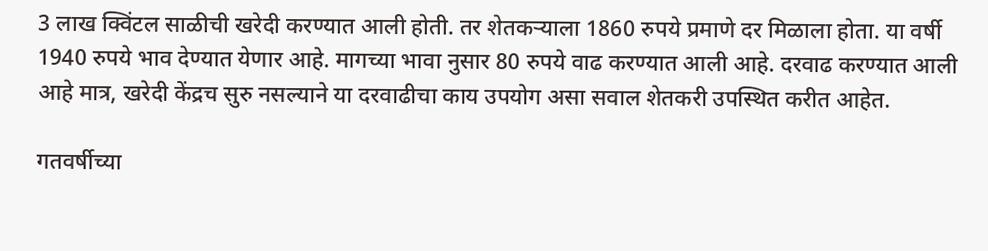3 लाख क्विंटल साळीची खरेदी करण्यात आली होती. तर शेतकऱ्याला 1860 रुपये प्रमाणे दर मिळाला होता. या वर्षी 1940 रुपये भाव देण्यात येणार आहे. मागच्या भावा नुसार 80 रुपये वाढ करण्यात आली आहे. दरवाढ करण्यात आली आहे मात्र, खरेदी केंद्रच सुरु नसल्याने या दरवाढीचा काय उपयोग असा सवाल शेतकरी उपस्थित करीत आहेत.

गतवर्षीच्या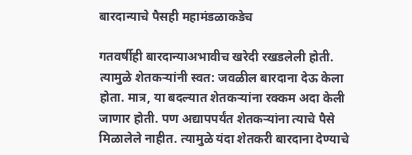बारदान्याचे पैसही महामंडळाकडेच

गतवर्षीही बारदान्याअभावीच खरेदी रखडलेली होती. त्यामुळे शेतकऱ्यांनी स्वत: जवळील बारदाना देऊ केला होता. मात्र, या बदल्यात शेतकऱ्यांना रक्कम अदा केली जाणार होती. पण अद्यापपर्यंत शेतकऱ्यांना त्याचे पैसे मिळालेले नाहीत. त्यामुळे यंदा शेतकरी बारदाना देण्याचे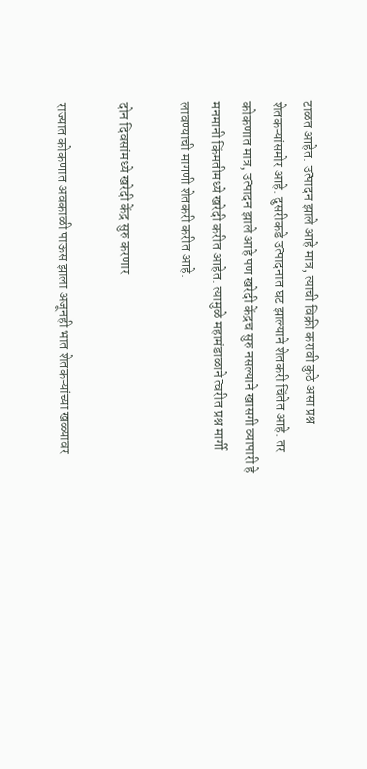टाळत आहेत. उत्पादन झाले आहे मात्र, त्याची विक्री करावी कुठे असा प्रश्न शेतकऱ्यांसमोर आहे. दुसरीकडे उत्पादनात घट झाल्याने शेतकरी चिंतेत आहे. तर कोकणात मात्र, उत्पादन झाले आहे पण खरेदी केंद्रच सुरु नसल्याने खासगी व्यापारी हे मनमानी किंमतीमध्ये खरेदी करीत आहेत. त्यामुळे महामंडाळाने त्वरीत प्रश्न मार्गी लावण्याची मागणी शेतकरी करीत आहे.

दोन दिवसांमध्ये खरेदी केंद्र सुरु करणार

राज्यात कोकणात अवकाळी पाऊस झाला अजूनही भात शेतकऱ्यांच्या खळ्यावर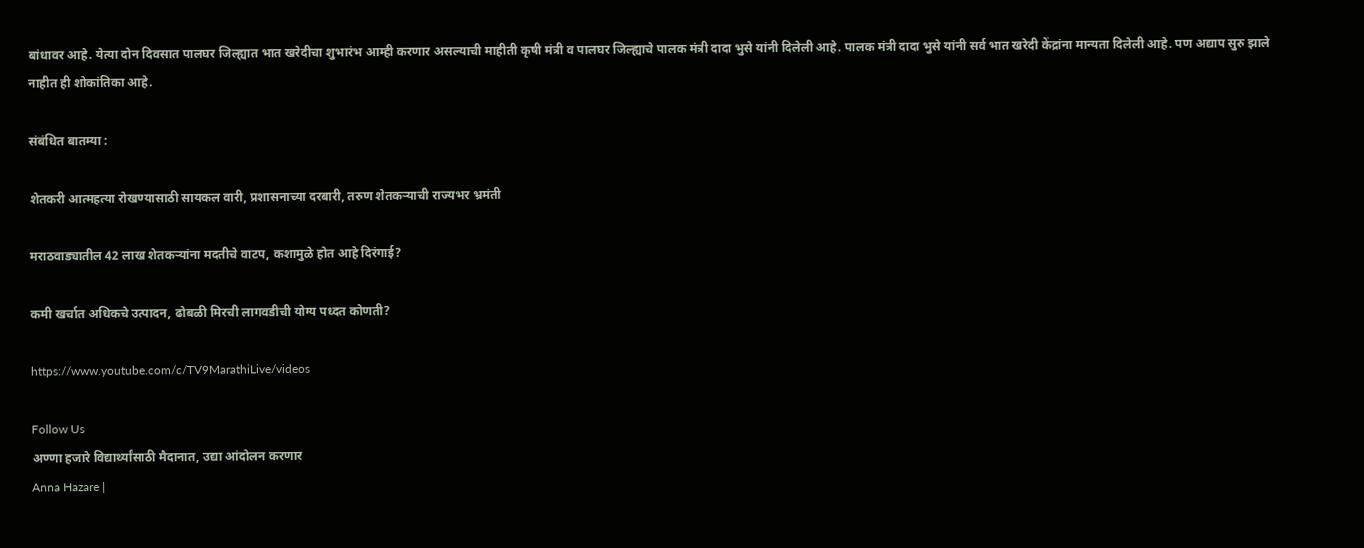बांधावर आहे. येत्या दोन दिवसात पालघर जिल्ह्यात भात खरेदीचा शुभारंभ आम्ही करणार असल्याची माहीती कृषी मंत्री व पालघर जिल्ह्याचे पालक मंत्री दादा भुसे यांनी दिलेली आहे. पालक मंत्री दादा भुसे यांनी सर्व भात खरेदी केंद्रांना मान्यता दिलेली आहे. पण अद्याप सुरु झाले नाहीत ही शोकांतिका आहे.

संबंधित बातम्या :

शेतकरी आत्महत्या रोखण्यासाठी सायकल वारी, प्रशासनाच्या दरबारी, तरुण शेतकऱ्याची राज्यभर भ्रमंती

मराठवाड्यातील 42 लाख शेतकऱ्यांना मदतीचे वाटप, कशामुळे होत आहे दिरंगाई?

कमी खर्चात अधिकचे उत्पादन, ढोबळी मिरची लागवडीची योग्य पध्दत कोणती?

https://www.youtube.com/c/TV9MarathiLive/videos

Follow Us
अण्णा हजारे विद्यार्थ्यांसाठी मैदानात, उद्या आंदोलन करणार
Anna Hazare |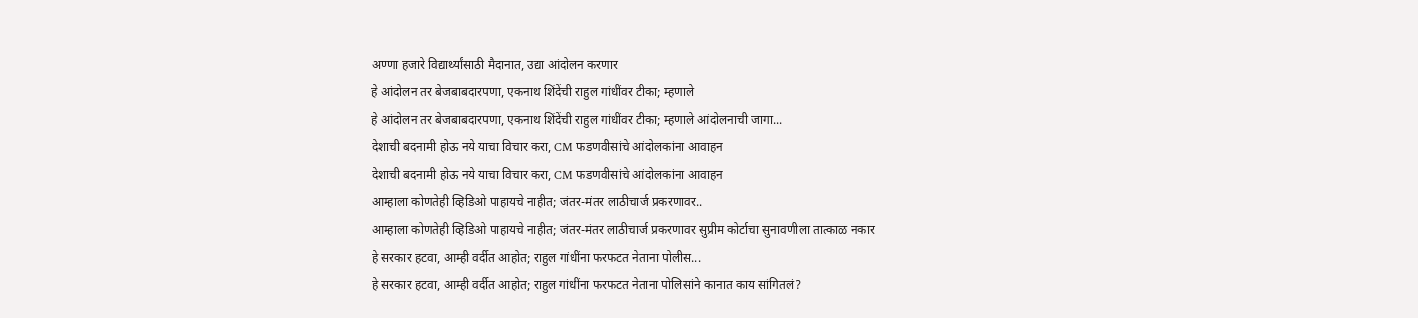अण्णा हजारे विद्यार्थ्यांसाठी मैदानात, उद्या आंदोलन करणार
हे आंदोलन तर बेजबाबदारपणा, एकनाथ शिंदेंची राहुल गांधींवर टीका; म्हणाले
हे आंदोलन तर बेजबाबदारपणा, एकनाथ शिंदेंची राहुल गांधींवर टीका; म्हणाले आंदोलनाची जागा...
देशाची बदनामी होऊ नये याचा विचार करा, CM फडणवीसांचे आंदोलकांना आवाहन
देशाची बदनामी होऊ नये याचा विचार करा, CM फडणवीसांचे आंदोलकांना आवाहन
आम्हाला कोणतेही व्हिडिओ पाहायचे नाहीत; जंतर-मंतर लाठीचार्ज प्रकरणावर..
आम्हाला कोणतेही व्हिडिओ पाहायचे नाहीत; जंतर-मंतर लाठीचार्ज प्रकरणावर सुप्रीम कोर्टाचा सुनावणीला तात्काळ नकार
हे सरकार हटवा, आम्ही वर्दीत आहोत; राहुल गांधींना फरफटत नेताना पोलीस...
हे सरकार हटवा, आम्ही वर्दीत आहोत; राहुल गांधींना फरफटत नेताना पोलिसांने कानात काय सांगितलं?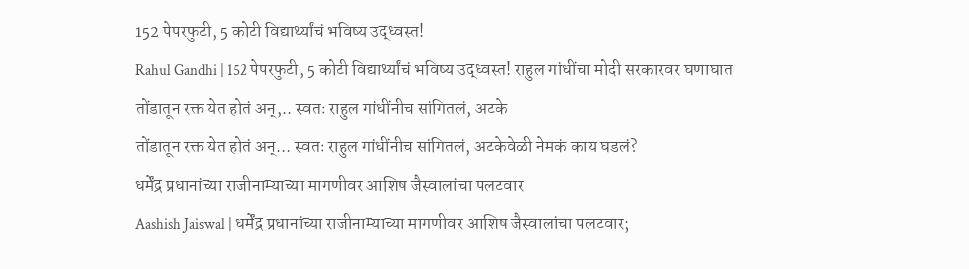152 पेपरफुटी, 5 कोटी विद्यार्थ्यांचं भविष्य उद्ध्वस्त!
Rahul Gandhi | 152 पेपरफुटी, 5 कोटी विद्यार्थ्यांचं भविष्य उद्ध्वस्त! राहुल गांधींचा मोदी सरकारवर घणाघात
तोंडातून रक्त येत होतं अन्,.. स्वतः राहुल गांधींनीच सांगितलं, अटके
तोंडातून रक्त येत होतं अन्... स्वतः राहुल गांधींनीच सांगितलं, अटकेवेळी नेमकं काय घडलं?
धर्मेंद्र प्रधानांच्या राजीनाम्याच्या मागणीवर आशिष जैस्वालांचा पलटवार
Aashish Jaiswal | धर्मेंद्र प्रधानांच्या राजीनाम्याच्या मागणीवर आशिष जैस्वालांचा पलटवार;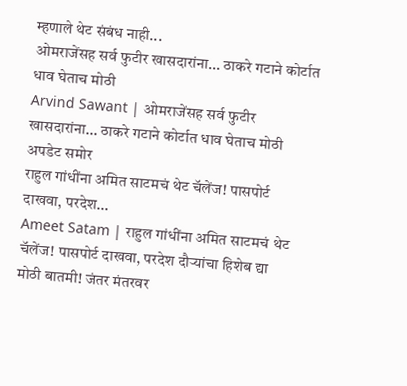म्हणाले थेट संबंध नाही...
ओमराजेंसह सर्व फुटीर खासदारांना... ठाकरे गटाने कोर्टात धाव घेताच मोठी
Arvind Sawant | ओमराजेंसह सर्व फुटीर खासदारांना... ठाकरे गटाने कोर्टात धाव घेताच मोठी अपडेट समोर
राहुल गांधींना अमित साटमचं थेट चॅलेंज! पासपोर्ट दाखवा, परदेश...
Ameet Satam | राहुल गांधींना अमित साटमचं थेट चॅलेंज! पासपोर्ट दाखवा, परदेश दौऱ्यांचा हिशेब द्या
मोठी बातमी! जंतर मंतरवर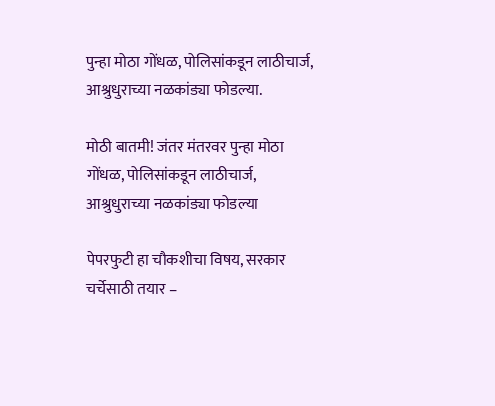पुन्हा मोठा गोंधळ, पोलिसांकडून लाठीचार्ज, आश्रुधुराच्या नळकांड्या फोडल्या.

मोठी बातमी! जंतर मंतरवर पुन्हा मोठा गोंधळ, पोलिसांकडून लाठीचार्ज, आश्रुधुराच्या नळकांड्या फोडल्या

पेपरफुटी हा चौकशीचा विषय, सरकार चर्चेसाठी तयार –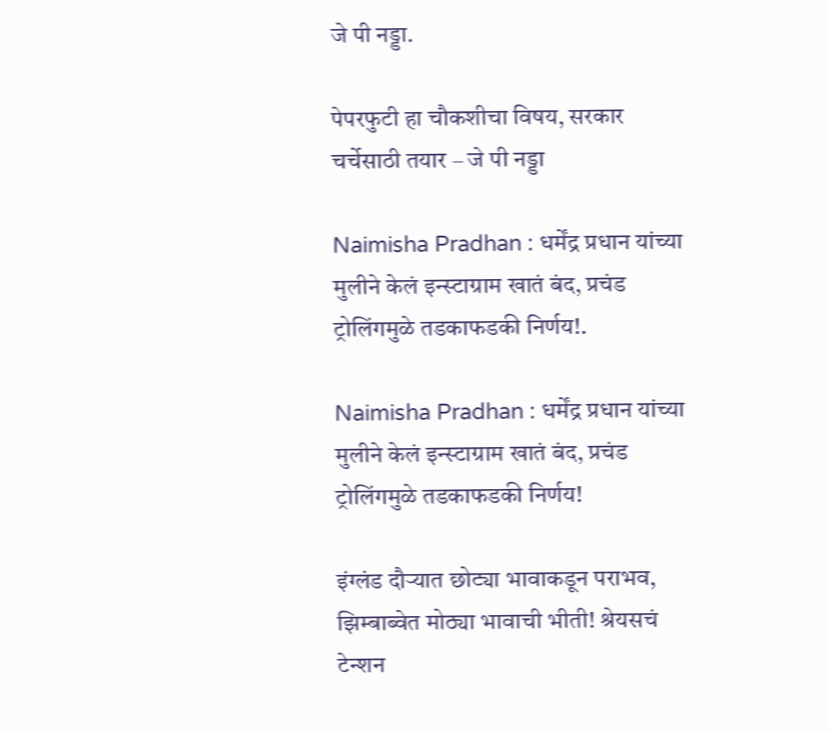जे पी नड्डा.

पेपरफुटी हा चौकशीचा विषय, सरकार चर्चेसाठी तयार – जे पी नड्डा

Naimisha Pradhan : धर्मेंद्र प्रधान यांच्या मुलीने केलं इन्स्टाग्राम खातं बंद, प्रचंड ट्रोलिंगमुळे तडकाफडकी निर्णय!.

Naimisha Pradhan : धर्मेंद्र प्रधान यांच्या मुलीने केलं इन्स्टाग्राम खातं बंद, प्रचंड ट्रोलिंगमुळे तडकाफडकी निर्णय!

इंग्लंड दौऱ्यात छोट्या भावाकडून पराभव, झिम्बाब्वेत मोठ्या भावाची भीती! श्रेयसचं टेन्शन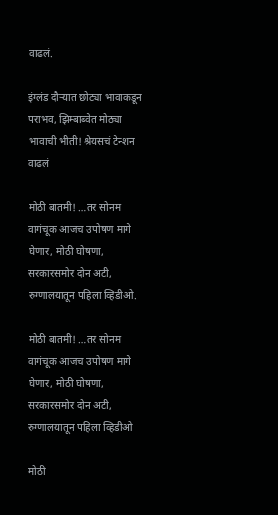वाढलं.

इंग्लंड दौऱ्यात छोट्या भावाकडून पराभव, झिम्बाब्वेत मोठ्या भावाची भीती! श्रेयसचं टेन्शन वाढलं

मोठी बातमी! …तर सोनम वागंचूक आजच उपोषण मागे घेणार, मोठी घोषणा, सरकारसमोर दोन अटी, रुग्णालयातून पहिला व्हिडीओ.

मोठी बातमी! …तर सोनम वागंचूक आजच उपोषण मागे घेणार, मोठी घोषणा, सरकारसमोर दोन अटी, रुग्णालयातून पहिला व्हिडीओ

मोठी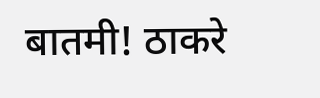बातमी! ठाकरे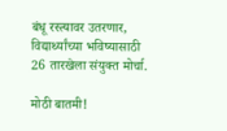बंधू रस्त्यावर उतरणार, विद्यार्थ्यांच्या भविष्यासाठी 26 तारखेला संयुक्त मोर्चा.

मोठी बातमी!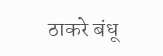ठाकरे बंधू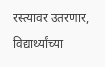रस्त्यावर उतरणार, विद्यार्थ्यांच्या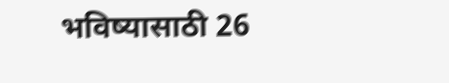भविष्यासाठी 26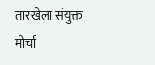तारखेला संयुक्त मोर्चा